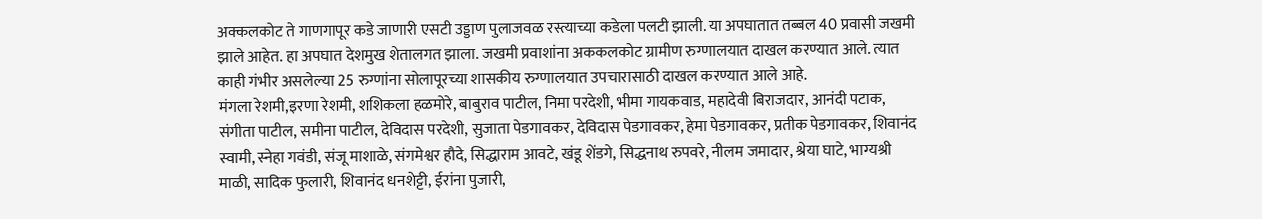अक्कलकोट ते गाणगापूर कडे जाणारी एसटी उड्डाण पुलाजवळ रस्त्याच्या कडेला पलटी झाली. या अपघातात तब्बल 40 प्रवासी जखमी झाले आहेत. हा अपघात देशमुख शेतालगत झाला. जखमी प्रवाशांना अककलकोट ग्रामीण रुग्णालयात दाखल करण्यात आले. त्यात काही गंभीर असलेल्या 25 रुग्णांना सोलापूरच्या शासकीय रुग्णालयात उपचारासाठी दाखल करण्यात आले आहे.
मंगला रेशमी,इरणा रेशमी, शशिकला हळमोरे, बाबुराव पाटील, निमा परदेशी, भीमा गायकवाड, महादेवी बिराजदार, आनंदी पटाक, संगीता पाटील, समीना पाटील, देविदास परदेशी, सुजाता पेडगावकर, देविदास पेडगावकर, हेमा पेडगावकर, प्रतीक पेडगावकर, शिवानंद स्वामी, स्नेहा गवंडी, संजू माशाळे, संगमेश्वर हौदे, सिद्धाराम आवटे, खंडू शेंडगे, सिद्धनाथ रुपवरे, नीलम जमादार, श्रेया घाटे, भाग्यश्री माळी, सादिक फुलारी, शिवानंद धनशेट्टी, ईरांना पुजारी,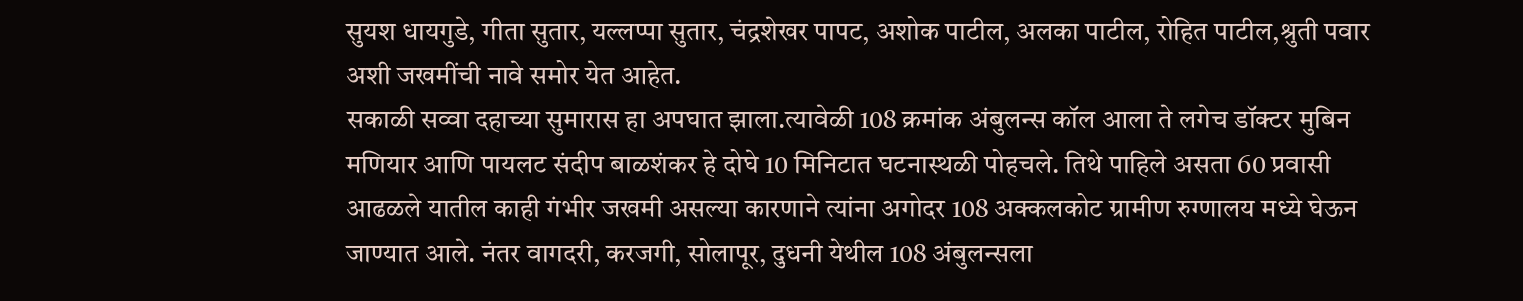सुयश धायगुडे, गीता सुतार, यल्लप्पा सुतार, चंद्रशेखर पापट, अशोक पाटील, अलका पाटील, रोहित पाटील,श्रुती पवार अशी जखमींची नावे समोर येत आहेत.
सकाळी सव्वा दहाच्या सुमारास हा अपघात झाला.त्यावेळी 108 क्रमांक अंबुलन्स कॉल आला ते लगेच डॉक्टर मुबिन मणियार आणि पायलट संदीप बाळशंकर हे दोघे 10 मिनिटात घटनास्थळी पोहचले. तिथे पाहिले असता 60 प्रवासी आढळले यातील काही गंभीर जखमी असल्या कारणाने त्यांना अगोदर 108 अक्कलकोट ग्रामीण रुग्णालय मध्ये घेऊन जाण्यात आले. नंतर वागदरी, करजगी, सोलापूर, दुधनी येथील 108 अंबुलन्सला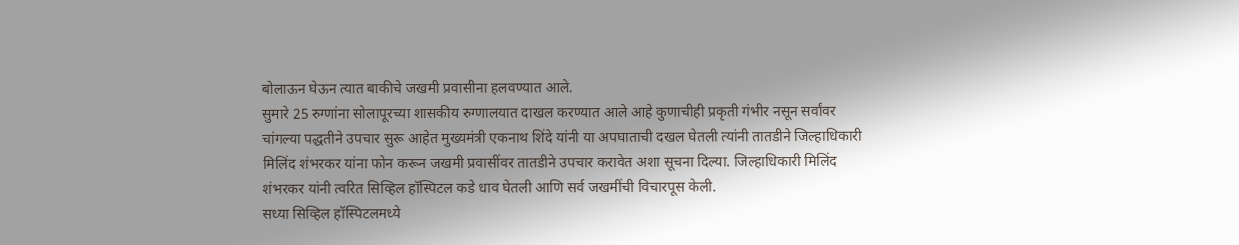बोलाऊन घेऊन त्यात बाकीचे जखमी प्रवासीना हलवण्यात आले.
सुमारे 25 रुग्णांना सोलापूरच्या शासकीय रुग्णालयात दाखल करण्यात आले आहे कुणाचीही प्रकृती गंभीर नसून सर्वांवर चांगल्या पद्धतीने उपचार सुरू आहेत मुख्यमंत्री एकनाथ शिंदे यांनी या अपघाताची दखल घेतली त्यांनी तातडीने जिल्हाधिकारी मिलिंद शंभरकर यांना फोन करून जखमी प्रवासींवर तातडीने उपचार करावेत अशा सूचना दिल्या. जिल्हाधिकारी मिलिंद शंभरकर यांनी त्वरित सिव्हिल हॉस्पिटल कडे धाव घेतली आणि सर्व जखमींची विचारपूस केली.
सध्या सिव्हिल हॉस्पिटलमध्ये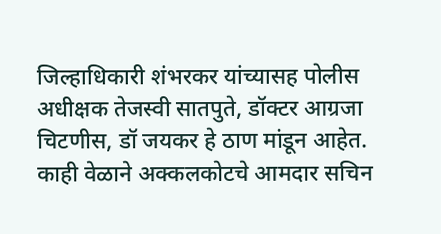जिल्हाधिकारी शंभरकर यांच्यासह पोलीस अधीक्षक तेजस्वी सातपुते, डॉक्टर आग्रजा चिटणीस, डॉ जयकर हे ठाण मांडून आहेत. काही वेळाने अक्कलकोटचे आमदार सचिन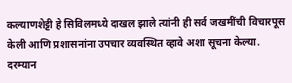कल्याणशेट्टी हे सिविलमध्ये दाखल झाले त्यांनी ही सर्व जखमींची विचारपूस केली आणि प्रशासनांना उपचार व्यवस्थित व्हावे अशा सूचना केल्या.
दरम्यान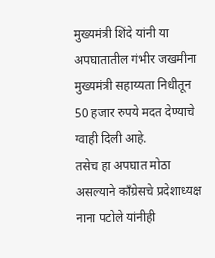मुख्यमंत्री शिंदे यांनी या अपघातातील गंभीर जखमीना मुख्यमंत्री सहाय्यता निधीतून 50 हजार रुपये मदत देण्याचे ग्वाही दिली आहे.
तसेच हा अपघात मोठा असल्याने काँग्रेसचे प्रदेशाध्यक्ष नाना पटोले यांनीही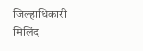जिल्हाधिकारी मिलिंद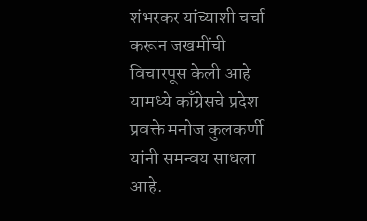शंभरकर यांच्याशी चर्चा करून जखमींची विचारपूस केली आहे यामध्ये काँग्रेसचे प्रदेश प्रवक्ते मनोज कुलकर्णी यांनी समन्वय साधला आहे.